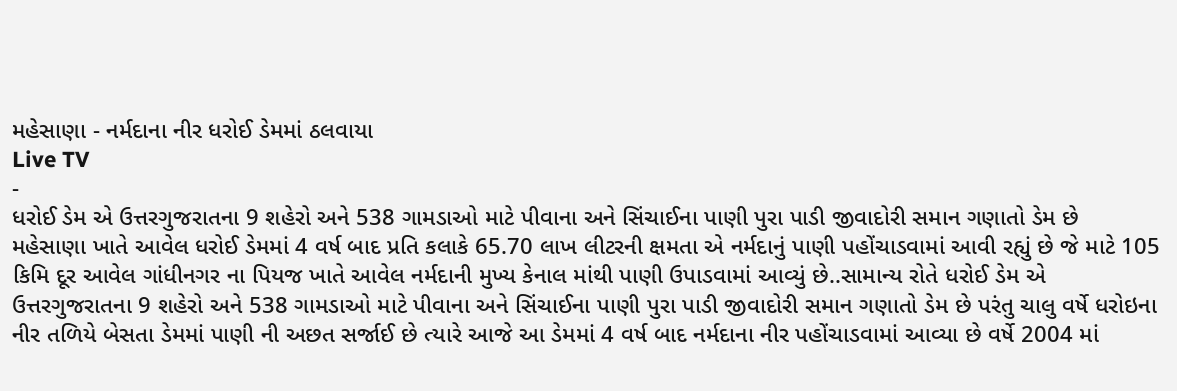મહેસાણા - નર્મદાના નીર ધરોઈ ડેમમાં ઠલવાયા
Live TV
-
ધરોઈ ડેમ એ ઉત્તરગુજરાતના 9 શહેરો અને 538 ગામડાઓ માટે પીવાના અને સિંચાઈના પાણી પુરા પાડી જીવાદોરી સમાન ગણાતો ડેમ છે
મહેસાણા ખાતે આવેલ ધરોઈ ડેમમાં 4 વર્ષ બાદ પ્રતિ કલાકે 65.70 લાખ લીટરની ક્ષમતા એ નર્મદાનું પાણી પહોંચાડવામાં આવી રહ્યું છે જે માટે 105 કિમિ દૂર આવેલ ગાંધીનગર ના પિયજ ખાતે આવેલ નર્મદાની મુખ્ય કેનાલ માંથી પાણી ઉપાડવામાં આવ્યું છે..સામાન્ય રોતે ધરોઈ ડેમ એ ઉત્તરગુજરાતના 9 શહેરો અને 538 ગામડાઓ માટે પીવાના અને સિંચાઈના પાણી પુરા પાડી જીવાદોરી સમાન ગણાતો ડેમ છે પરંતુ ચાલુ વર્ષે ધરોઇના નીર તળિયે બેસતા ડેમમાં પાણી ની અછત સર્જાઈ છે ત્યારે આજે આ ડેમમાં 4 વર્ષ બાદ નર્મદાના નીર પહોંચાડવામાં આવ્યા છે વર્ષે 2004 માં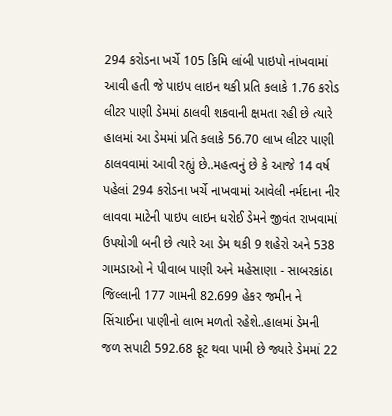294 કરોડના ખર્ચે 105 કિમિ લાંબી પાઇપો નાંખવામાં આવી હતી જે પાઇપ લાઇન થકી પ્રતિ કલાકે 1.76 કરોડ લીટર પાણી ડેમમાં ઠાલવી શકવાની ક્ષમતા રહી છે ત્યારે હાલમાં આ ડેમમાં પ્રતિ કલાકે 56.70 લાખ લીટર પાણી ઠાલવવામાં આવી રહ્યું છે..મહત્વનું છે કે આજે 14 વર્ષ પહેલાં 294 કરોડના ખર્ચે નાખવામાં આવેલી નર્મદાના નીર લાવવા માટેની પાઇપ લાઇન ધરોઈ ડેમને જીવંત રાખવામાં ઉપયોગી બની છે ત્યારે આ ડેમ થકી 9 શહેરો અને 538 ગામડાઓ ને પીવાબ પાણી અને મહેસાણા - સાબરકાંઠા જિલ્લાની 177 ગામની 82.699 હેકર જમીન ને સિંચાઈના પાણીનો લાભ મળતો રહેશે..હાલમાં ડેમની જળ સપાટી 592.68 ફૂટ થવા પામી છે જ્યારે ડેમમાં 22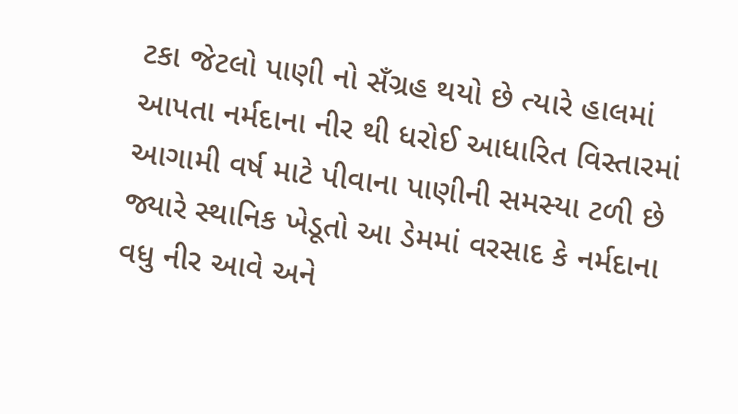ટકા જેટલો પાણી નો સઁગ્રહ થયો છે ત્યારે હાલમાં આપતા નર્મદાના નીર થી ધરોઈ આધારિત વિસ્તારમાં આગામી વર્ષ માટે પીવાના પાણીની સમસ્યા ટળી છે જ્યારે સ્થાનિક ખેડૂતો આ ડેમમાં વરસાદ કે નર્મદાના વધુ નીર આવે અને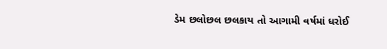ડેમ છલોછલ છલકાય તો આગામી વર્ષમાં ધરોઈ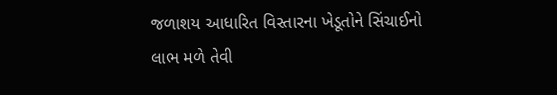જળાશય આધારિત વિસ્તારના ખેડૂતોને સિંચાઈનો લાભ મળે તેવી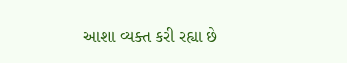આશા વ્યક્ત કરી રહ્યા છે